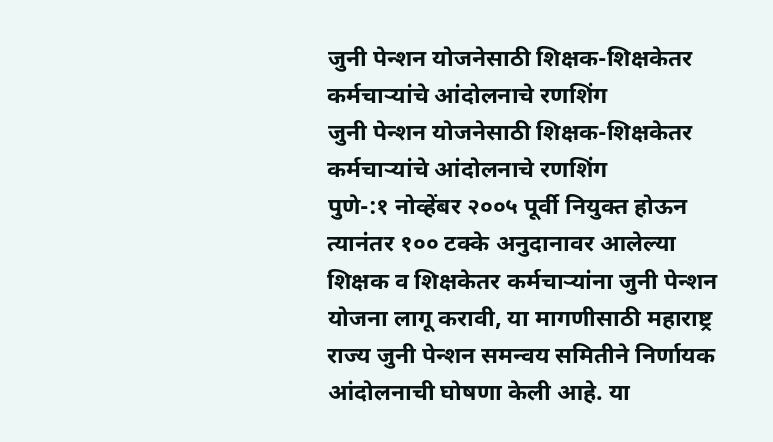जुनी पेन्शन योजनेसाठी शिक्षक-शिक्षकेतर कर्मचाऱ्यांचे आंदोलनाचे रणशिंग
जुनी पेन्शन योजनेसाठी शिक्षक-शिक्षकेतर कर्मचाऱ्यांचे आंदोलनाचे रणशिंग
पुणे-:१ नोव्हेंबर २००५ पूर्वी नियुक्त होऊन त्यानंतर १०० टक्के अनुदानावर आलेल्या शिक्षक व शिक्षकेतर कर्मचाऱ्यांना जुनी पेन्शन योजना लागू करावी, या मागणीसाठी महाराष्ट्र राज्य जुनी पेन्शन समन्वय समितीने निर्णायक आंदोलनाची घोषणा केली आहे. या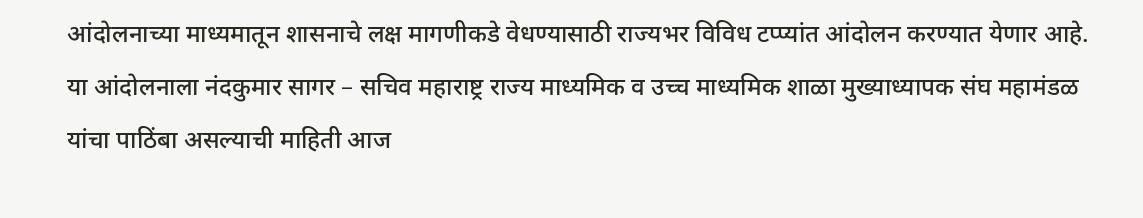आंदोलनाच्या माध्यमातून शासनाचे लक्ष मागणीकडे वेधण्यासाठी राज्यभर विविध टप्प्यांत आंदोलन करण्यात येणार आहे. या आंदोलनाला नंदकुमार सागर – सचिव महाराष्ट्र राज्य माध्यमिक व उच्च माध्यमिक शाळा मुख्याध्यापक संघ महामंडळ यांचा पाठिंबा असल्याची माहिती आज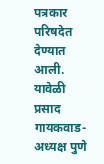पत्रकार परिषदेत देण्यात आली.
यावेळी प्रसाद गायकवाड- अध्यक्ष पुणे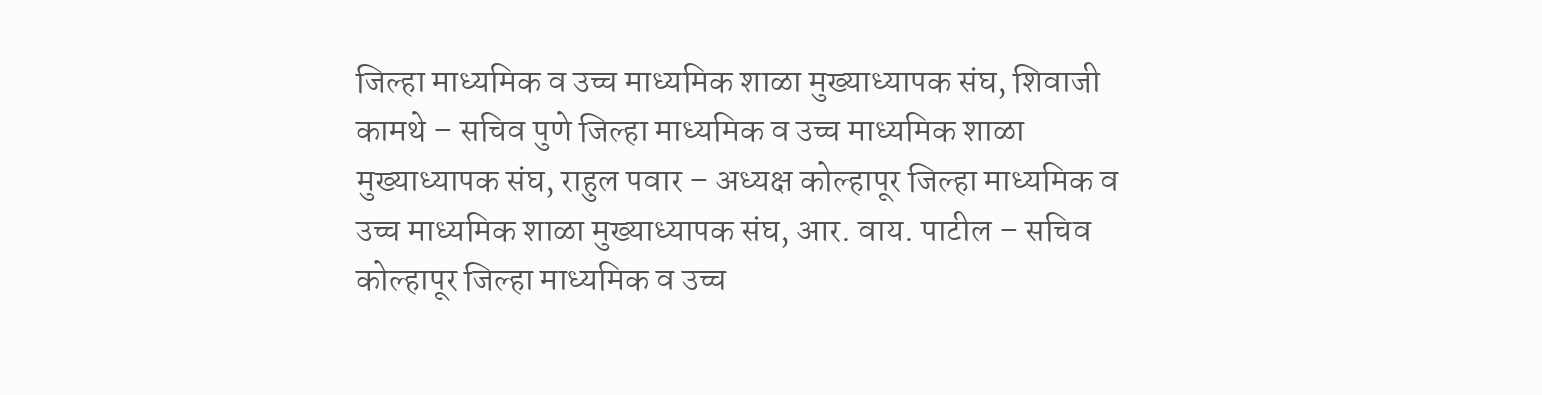जिल्हा माध्यमिक व उच्च माध्यमिक शाळा मुख्याध्यापक संघ, शिवाजी कामथे – सचिव पुणे जिल्हा माध्यमिक व उच्च माध्यमिक शाळा मुख्याध्यापक संघ, राहुल पवार – अध्यक्ष कोल्हापूर जिल्हा माध्यमिक व उच्च माध्यमिक शाळा मुख्याध्यापक संघ, आर. वाय. पाटील – सचिव कोल्हापूर जिल्हा माध्यमिक व उच्च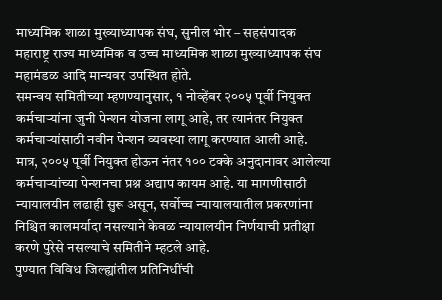माध्यमिक शाळा मुख्याध्यापक संघ, सुनील भोर – सहसंपादक महाराष्ट्र राज्य माध्यमिक व उच्च माध्यमिक शाळा मुख्याध्यापक संघ महामंडळ आदि मान्यवर उपस्थित होते.
समन्वय समितीच्या म्हणण्यानुसार, १ नोव्हेंबर २००५ पूर्वी नियुक्त कर्मचाऱ्यांना जुनी पेन्शन योजना लागू आहे, तर त्यानंतर नियुक्त कर्मचाऱ्यांसाठी नवीन पेन्शन व्यवस्था लागू करण्यात आली आहे. मात्र, २००५ पूर्वी नियुक्त होऊन नंतर १०० टक्के अनुदानावर आलेल्या कर्मचाऱ्यांच्या पेन्शनचा प्रश्न अद्याप कायम आहे. या मागणीसाठी न्यायालयीन लढाही सुरू असून, सर्वोच्च न्यायालयातील प्रकरणांना निश्चित कालमर्यादा नसल्याने केवळ न्यायालयीन निर्णयाची प्रतीक्षा करणे पुरेसे नसल्याचे समितीने म्हटले आहे.
पुण्यात विविध जिल्ह्यांतील प्रतिनिधींची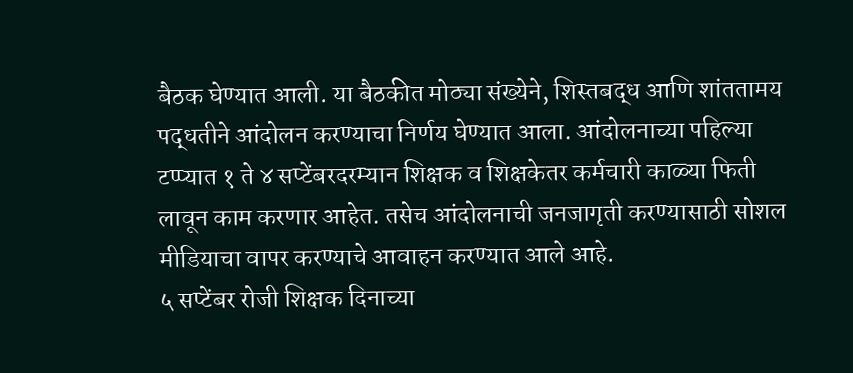बैठक घेण्यात आली. या बैठकीत मोठ्या संख्येने, शिस्तबद्ध आणि शांततामय पद्धतीने आंदोलन करण्याचा निर्णय घेण्यात आला. आंदोलनाच्या पहिल्या टप्प्यात १ ते ४ सप्टेंबरदरम्यान शिक्षक व शिक्षकेतर कर्मचारी काळ्या फिती लावून काम करणार आहेत. तसेच आंदोलनाची जनजागृती करण्यासाठी सोशल मीडियाचा वापर करण्याचे आवाहन करण्यात आले आहे.
५ सप्टेंबर रोजी शिक्षक दिनाच्या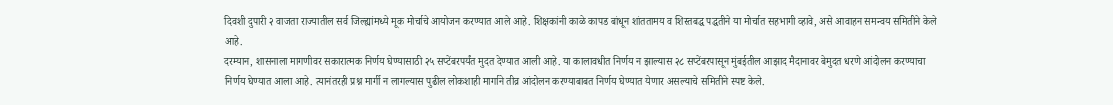दिवशी दुपारी २ वाजता राज्यातील सर्व जिल्ह्यांमध्ये मूक मोर्चाचे आयोजन करण्यात आले आहे. शिक्षकांनी काळे कापड बांधून शांततामय व शिस्तबद्ध पद्धतीने या मोर्चात सहभागी व्हावे, असे आवाहन समन्वय समितीने केले आहे.
दरम्यान, शासनाला मागणीवर सकारात्मक निर्णय घेण्यासाठी २५ सप्टेंबरपर्यंत मुदत देण्यात आली आहे. या कालावधीत निर्णय न झाल्यास २८ सप्टेंबरपासून मुंबईतील आझाद मैदानावर बेमुदत धरणे आंदोलन करण्याचा निर्णय घेण्यात आला आहे. त्यानंतरही प्रश्न मार्गी न लागल्यास पुढील लोकशाही मार्गाने तीव्र आंदोलन करण्याबाबत निर्णय घेण्यात येणार असल्याचे समितीने स्पष्ट केले.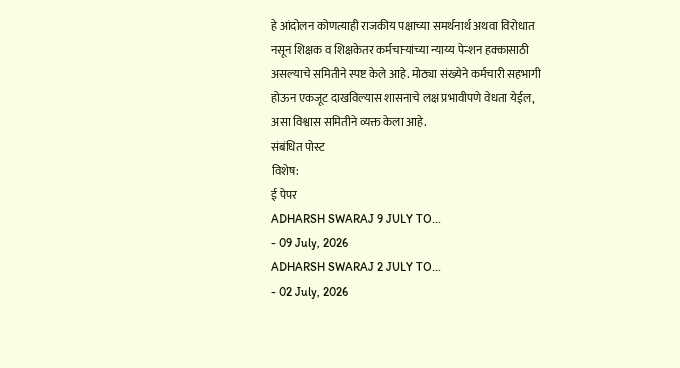हे आंदोलन कोणत्याही राजकीय पक्षाच्या समर्थनार्थ अथवा विरोधात नसून शिक्षक व शिक्षकेतर कर्मचाऱ्यांच्या न्याय्य पेन्शन हक्कासाठी असल्याचे समितीने स्पष्ट केले आहे. मोठ्या संख्येने कर्मचारी सहभागी होऊन एकजूट दाखविल्यास शासनाचे लक्ष प्रभावीपणे वेधता येईल, असा विश्वास समितीने व्यक्त केला आहे.
संबंधित पोस्ट
विशेष:
ई पेपर
ADHARSH SWARAJ 9 JULY TO...
- 09 July, 2026
ADHARSH SWARAJ 2 JULY TO...
- 02 July, 2026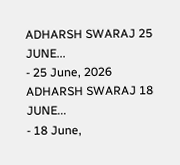ADHARSH SWARAJ 25 JUNE...
- 25 June, 2026
ADHARSH SWARAJ 18 JUNE...
- 18 June,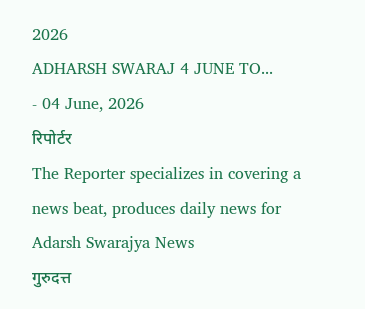2026
ADHARSH SWARAJ 4 JUNE TO...
- 04 June, 2026
रिपोर्टर
The Reporter specializes in covering a news beat, produces daily news for Adarsh Swarajya News
गुरुदत्त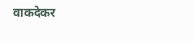वाकदेकर